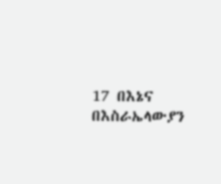17 በእኔና በእስራኤላውያን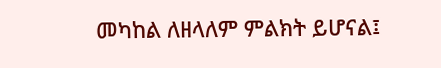መካከል ለዘላለም ምልክት ይሆናል፤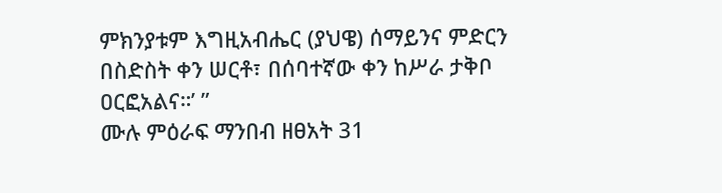ምክንያቱም እግዚአብሔር (ያህዌ) ሰማይንና ምድርን በስድስት ቀን ሠርቶ፣ በሰባተኛው ቀን ከሥራ ታቅቦ ዐርፎአልና።’ ”
ሙሉ ምዕራፍ ማንበብ ዘፀአት 31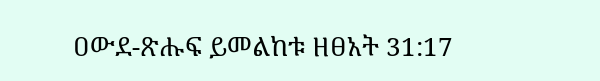ዐውደ-ጽሑፍ ይመልከቱ ዘፀአት 31:17